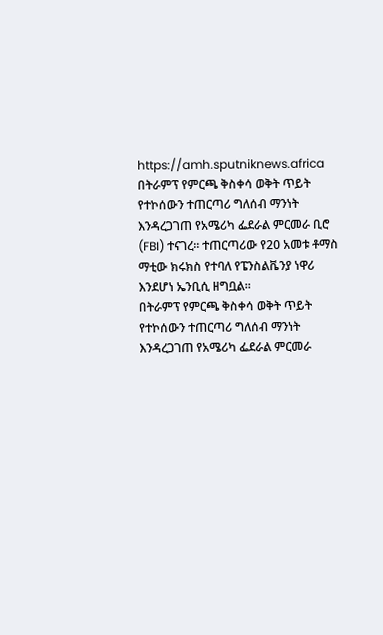https://amh.sputniknews.africa
በትራምፕ የምርጫ ቅስቀሳ ወቅት ጥይት የተኮሰውን ተጠርጣሪ ግለሰብ ማንነት እንዳረጋገጠ የአሜሪካ ፌደራል ምርመራ ቢሮ (FBI) ተናገረ። ተጠርጣሪው የ20 አመቱ ቶማስ ማቲው ክሩክስ የተባለ የፔንስልቬንያ ነዋሪ እንደሆነ ኤንቢሲ ዘግቧል።
በትራምፕ የምርጫ ቅስቀሳ ወቅት ጥይት የተኮሰውን ተጠርጣሪ ግለሰብ ማንነት እንዳረጋገጠ የአሜሪካ ፌደራል ምርመራ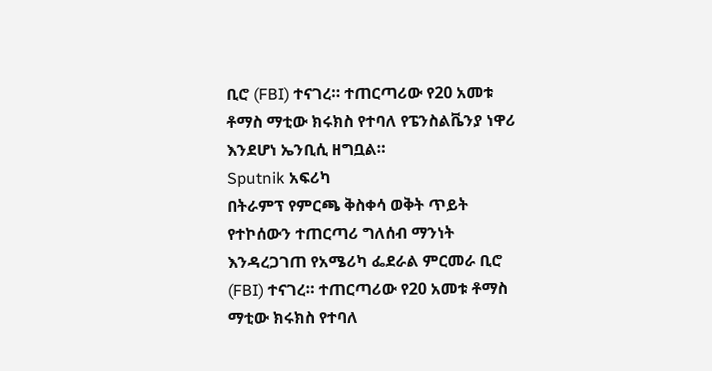ቢሮ (FBI) ተናገረ። ተጠርጣሪው የ20 አመቱ ቶማስ ማቲው ክሩክስ የተባለ የፔንስልቬንያ ነዋሪ እንደሆነ ኤንቢሲ ዘግቧል።
Sputnik አፍሪካ
በትራምፕ የምርጫ ቅስቀሳ ወቅት ጥይት የተኮሰውን ተጠርጣሪ ግለሰብ ማንነት እንዳረጋገጠ የአሜሪካ ፌደራል ምርመራ ቢሮ (FBI) ተናገረ። ተጠርጣሪው የ20 አመቱ ቶማስ ማቲው ክሩክስ የተባለ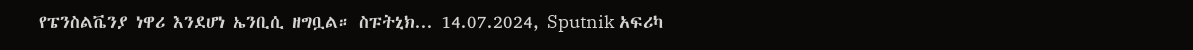የፔንስልቬንያ ነዋሪ እንደሆነ ኤንቢሲ ዘግቧል። ስፑትኒክ... 14.07.2024, Sputnik አፍሪካ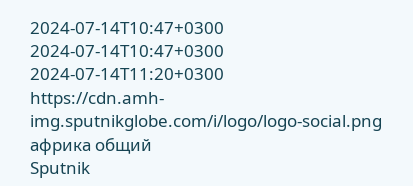2024-07-14T10:47+0300
2024-07-14T10:47+0300
2024-07-14T11:20+0300
https://cdn.amh-img.sputnikglobe.com/i/logo/logo-social.png
африка общий
Sputnik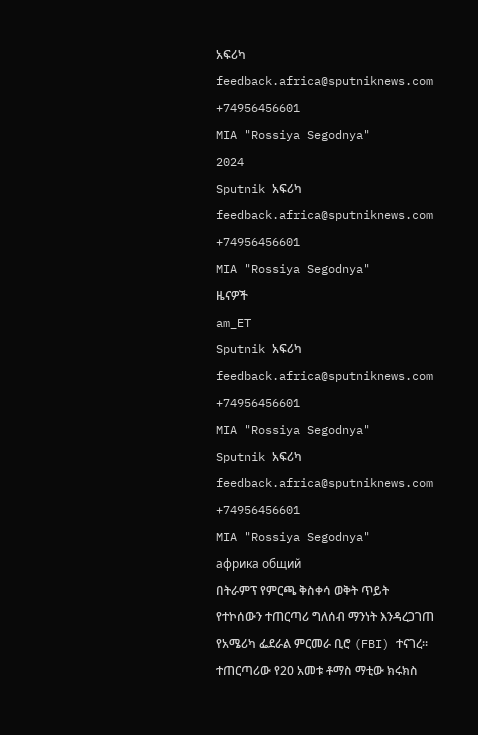አፍሪካ
feedback.africa@sputniknews.com
+74956456601
MIA "Rossiya Segodnya"
2024
Sputnik አፍሪካ
feedback.africa@sputniknews.com
+74956456601
MIA "Rossiya Segodnya"
ዜናዎች
am_ET
Sputnik አፍሪካ
feedback.africa@sputniknews.com
+74956456601
MIA "Rossiya Segodnya"
Sputnik አፍሪካ
feedback.africa@sputniknews.com
+74956456601
MIA "Rossiya Segodnya"
африка общий
በትራምፕ የምርጫ ቅስቀሳ ወቅት ጥይት የተኮሰውን ተጠርጣሪ ግለሰብ ማንነት እንዳረጋገጠ የአሜሪካ ፌደራል ምርመራ ቢሮ (FBI) ተናገረ። ተጠርጣሪው የ20 አመቱ ቶማስ ማቲው ክሩክስ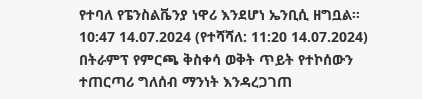የተባለ የፔንስልቬንያ ነዋሪ እንደሆነ ኤንቢሲ ዘግቧል።
10:47 14.07.2024 (የተሻሻለ: 11:20 14.07.2024) በትራምፕ የምርጫ ቅስቀሳ ወቅት ጥይት የተኮሰውን ተጠርጣሪ ግለሰብ ማንነት እንዳረጋገጠ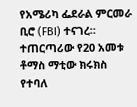የአሜሪካ ፌደራል ምርመራ ቢሮ (FBI) ተናገረ። ተጠርጣሪው የ20 አመቱ ቶማስ ማቲው ክሩክስ የተባለ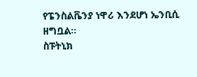የፔንስልቬንያ ነዋሪ እንደሆነ ኤንቢሲ ዘግቧል።
ስፑትኒክ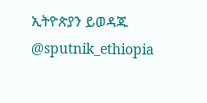ኢትዮጵያን ይወዳጁ @sputnik_ethiopia